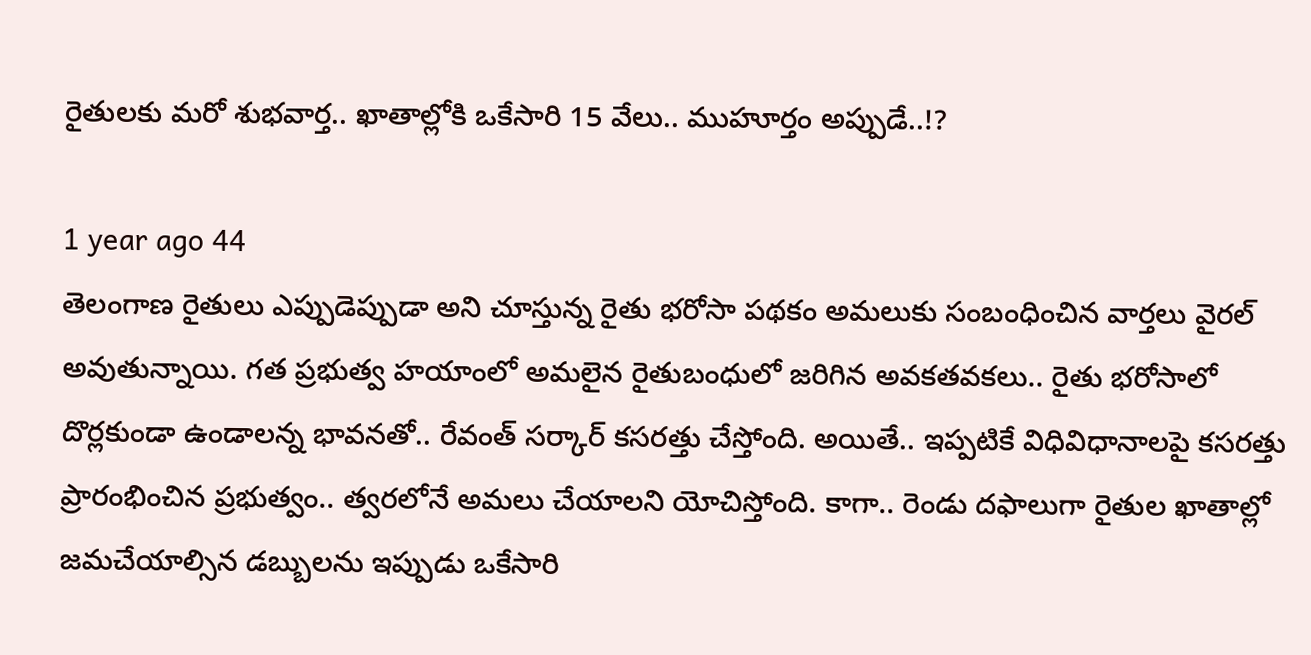రైతులకు మరో శుభవార్త.. ఖాతాల్లోకి ఒకేసారి 15 వేలు.. ముహూర్తం అప్పుడే..!?

1 year ago 44
తెలంగాణ రైతులు ఎప్పుడెప్పుడా అని చూస్తున్న రైతు భరోసా పథకం అమలుకు సంబంధించిన వార్తలు వైరల్ అవుతున్నాయి. గత ప్రభుత్వ హయాంలో అమలైన రైతుబంధులో జరిగిన అవకతవకలు.. రైతు భరోసాలో దొర్లకుండా ఉండాలన్న భావనతో.. రేవంత్ సర్కార్‌ కసరత్తు చేస్తోంది. అయితే.. ఇప్పటికే విధివిధానాలపై కసరత్తు ప్రారంభించిన ప్రభుత్వం.. త్వరలోనే అమలు చేయాలని యోచిస్తోంది. కాగా.. రెండు దఫాలుగా రైతుల ఖాతాల్లో జమచేయాల్సిన డబ్బులను ఇప్పుడు ఒకేసారి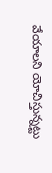వేయాలని యోచిస్తున్నట్టు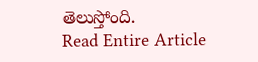తెలుస్తోంది.
Read Entire Article